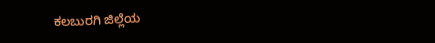ಕಲಬುರಗಿ ಜಿಲ್ಲೆಯ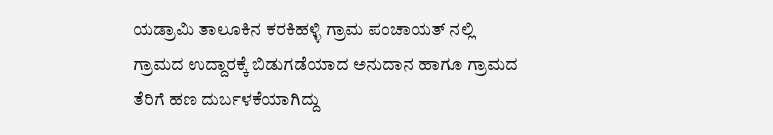ಯಡ್ರಾಮಿ ತಾಲೂಕಿನ ಕರಕಿಹಳ್ಳಿ ಗ್ರಾಮ ಪಂಚಾಯತ್ ನಲ್ಲಿ ಗ್ರಾಮದ ಉದ್ದಾರಕ್ಕೆ ಬಿಡುಗಡೆಯಾದ ಅನುದಾನ ಹಾಗೂ ಗ್ರಾಮದ ತೆರಿಗೆ ಹಣ ದುರ್ಬಳಕೆಯಾಗಿದ್ದು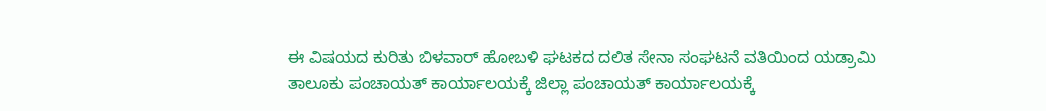ಈ ವಿಷಯದ ಕುರಿತು ಬಿಳವಾರ್ ಹೋಬಳಿ ಘಟಕದ ದಲಿತ ಸೇನಾ ಸಂಘಟನೆ ವತಿಯಿಂದ ಯಡ್ರಾಮಿ ತಾಲೂಕು ಪಂಚಾಯತ್ ಕಾರ್ಯಾಲಯಕ್ಕೆ ಜಿಲ್ಲಾ ಪಂಚಾಯತ್ ಕಾರ್ಯಾಲಯಕ್ಕೆ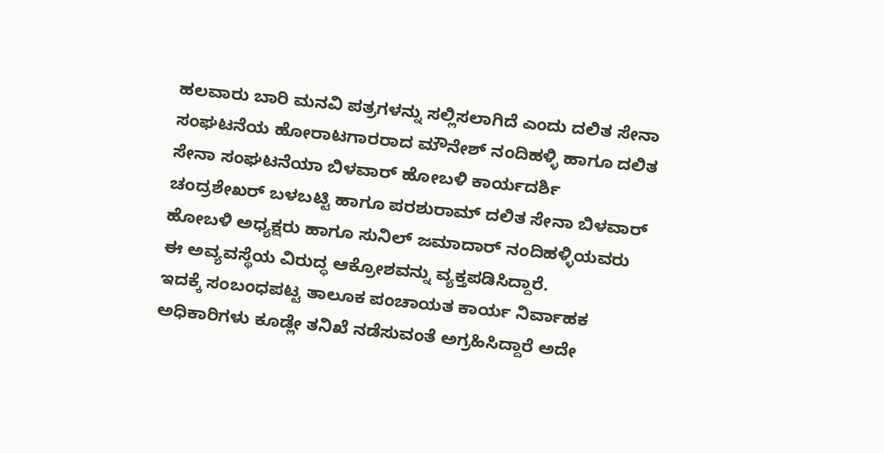ಹಲವಾರು ಬಾರಿ ಮನವಿ ಪತ್ರಗಳನ್ನು ಸಲ್ಲಿಸಲಾಗಿದೆ ಎಂದು ದಲಿತ ಸೇನಾ ಸಂಘಟನೆಯ ಹೋರಾಟಗಾರರಾದ ಮೌನೇಶ್ ನಂದಿಹಳ್ಳಿ ಹಾಗೂ ದಲಿತ ಸೇನಾ ಸಂಘಟನೆಯಾ ಬಿಳವಾರ್ ಹೋಬಳಿ ಕಾರ್ಯದರ್ಶಿ ಚಂದ್ರಶೇಖರ್ ಬಳಬಟ್ಟಿ ಹಾಗೂ ಪರಶುರಾಮ್ ದಲಿತ ಸೇನಾ ಬಿಳವಾರ್ ಹೋಬಳಿ ಅಧ್ಯಕ್ಷರು ಹಾಗೂ ಸುನಿಲ್ ಜಮಾದಾರ್ ನಂದಿಹಳ್ಳಿಯವರು ಈ ಅವ್ಯವಸ್ಥೆಯ ವಿರುದ್ಧ ಆಕ್ರೋಶವನ್ನು ವ್ಯಕ್ತಪಡಿಸಿದ್ದಾರೆ.
ಇದಕ್ಕೆ ಸಂಬಂಧಪಟ್ಟ ತಾಲೂಕ ಪಂಚಾಯತ ಕಾರ್ಯ ನಿರ್ವಾಹಕ ಅಧಿಕಾರಿಗಳು ಕೂಡ್ಲೇ ತನಿಖೆ ನಡೆಸುವಂತೆ ಅಗ್ರಹಿಸಿದ್ದಾರೆ ಅದೇ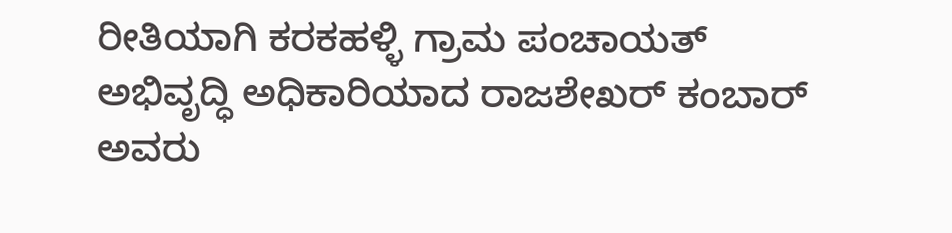ರೀತಿಯಾಗಿ ಕರಕಹಳ್ಳಿ ಗ್ರಾಮ ಪಂಚಾಯತ್ ಅಭಿವೃದ್ಧಿ ಅಧಿಕಾರಿಯಾದ ರಾಜಶೇಖರ್ ಕಂಬಾರ್ ಅವರು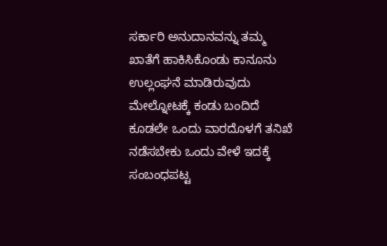ಸರ್ಕಾರಿ ಅನುದಾನವನ್ನು ತಮ್ಮ ಖಾತೆಗೆ ಹಾಕಿಸಿಕೊಂಡು ಕಾನೂನು ಉಲ್ಲಂಘನೆ ಮಾಡಿರುವುದು ಮೇಲ್ನೋಟಕ್ಕೆ ಕಂಡು ಬಂದಿದೆ ಕೂಡಲೇ ಒಂದು ವಾರದೊಳಗೆ ತನಿಖೆ ನಡೆಸಬೇಕು ಒಂದು ವೇಳೆ ಇದಕ್ಕೆ ಸಂಬಂಧಪಟ್ಟ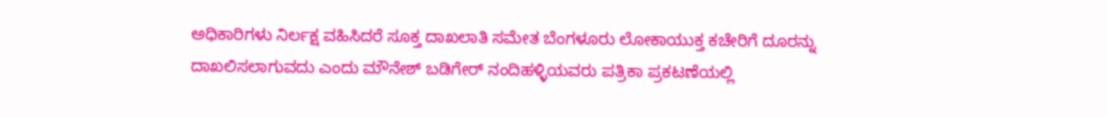ಅಧಿಕಾರಿಗಳು ನಿರ್ಲಕ್ಷ ವಹಿಸಿದರೆ ಸೂಕ್ತ ದಾಖಲಾತಿ ಸಮೇತ ಬೆಂಗಳೂರು ಲೋಕಾಯುಕ್ತ ಕಚೇರಿಗೆ ದೂರನ್ನು ದಾಖಲಿಸಲಾಗುವದು ಎಂದು ಮೌನೇಶ್ ಬಡಿಗೇರ್ ನಂದಿಹಳ್ಳಿಯವರು ಪತ್ರಿಕಾ ಪ್ರಕಟಣೆಯಲ್ಲಿ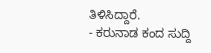ತಿಳಿಸಿದ್ದಾರೆ.
- ಕರುನಾಡ ಕಂದ ಸುದ್ದಿ